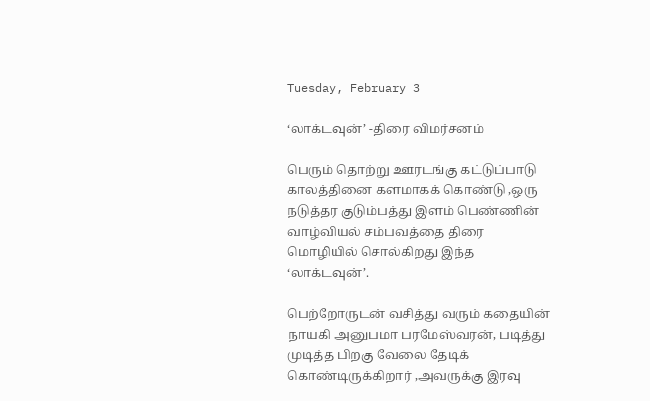Tuesday, February 3

‘லாக்டவுன்’ -திரை விமர்சனம்

பெரும் தொற்று ஊரடங்கு கட்டுப்பாடு காலத்தினை களமாகக் கொண்டு ,ஒரு நடுத்தர குடும்பத்து இளம் பெண்ணின் வாழ்வியல் சம்பவத்தை திரை மொழியில் சொல்கிறது இந்த ‘லாக்டவுன்’.

பெற்றோருடன் வசித்து வரும் கதையின் நாயகி அனுபமா பரமேஸ்வரன், படித்து முடித்த பிறகு வேலை தேடிக் கொண்டிருக்கிறார் ,அவருக்கு இரவு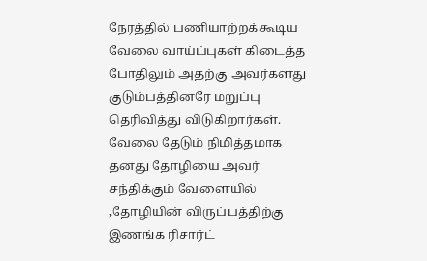நேரத்தில் பணியாற்றக்கூடிய வேலை வாய்ப்புகள் கிடைத்த போதிலும் அதற்கு அவர்களது குடும்பத்தினரே மறுப்பு தெரிவித்து விடுகிறார்கள். வேலை தேடும் நிமித்தமாக தனது தோழியை அவர் சந்திக்கும் வேளையில் ,தோழியின் விருப்பத்திற்கு இணங்க ரிசார்ட்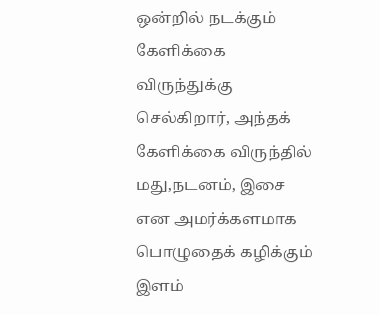ஒன்றில் நடக்கும் கேளிக்கை விருந்துக்கு செல்கிறார், அந்தக் கேளிக்கை விருந்தில் மது,நடனம், இசை என அமர்க்களமாக பொழுதைக் கழிக்கும் இளம்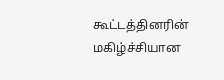கூட்டத்தினரின் மகிழ்ச்சியான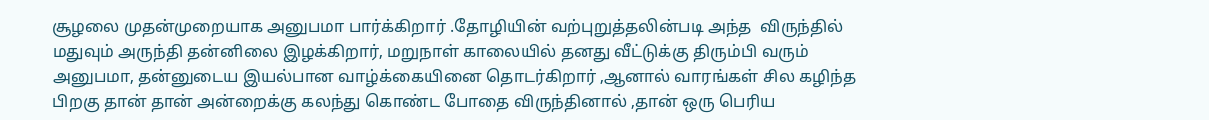சூழலை முதன்முறையாக அனுபமா பார்க்கிறார் .தோழியின் வற்புறுத்தலின்படி அந்த  விருந்தில் மதுவும் அருந்தி தன்னிலை இழக்கிறார், மறுநாள் காலையில் தனது வீட்டுக்கு திரும்பி வரும் அனுபமா, தன்னுடைய இயல்பான வாழ்க்கையினை தொடர்கிறார் ,ஆனால் வாரங்கள் சில கழிந்த பிறகு தான் தான் அன்றைக்கு கலந்து கொண்ட போதை விருந்தினால் ,தான் ஒரு பெரிய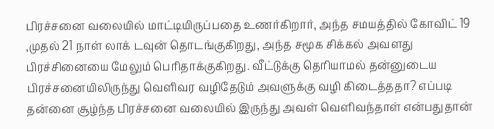பிரச்சனை வலையில் மாட்டியிருப்பதை உணர்கிறார், அந்த சமயத்தில் கோவிட் 19 ,முதல் 21 நாள் லாக் டவுன் தொடங்குகிறது, அந்த சமூக சிக்கல் அவளது பிரச்சினையை மேலும் பெரிதாக்குகிறது. வீட்டுக்கு தெரியாமல் தன்னுடைய பிரச்சனையிலிருந்து வெளிவர வழிதேடும் அவளுக்கு வழி கிடைத்ததா? எப்படி தன்னை சூழ்ந்த பிரச்சனை வலையில் இருந்து அவள் வெளிவந்தாள் என்பதுதான்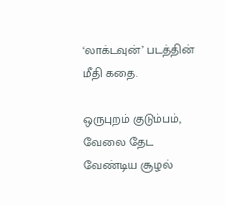‘லாக்டவுன்’ படத்தின் மீதி கதை.

ஒருபுறம் குடும்பம், வேலை தேட வேண்டிய சூழல்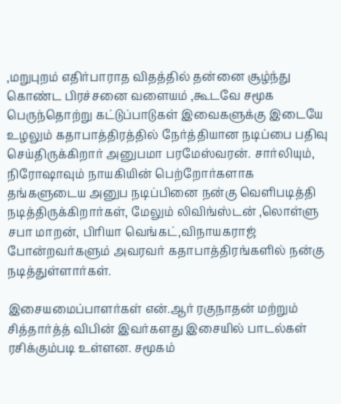,மறுபுறம் எதிர்பாராத விதத்தில் தன்னை சூழ்ந்து கொண்ட பிரச்சனை வளையம் ,கூடவே சமூக பெருந்தொற்று கட்டுப்பாடுகள் இவைகளுக்கு இடையே உழலும் கதாபாத்திரத்தில் நேர்த்தியான நடிப்பை பதிவு செய்திருக்கிறார் அனுபமா பரமேஸ்வரன். சார்லியும், நிரோஷாவும் நாயகியின் பெற்றோர்களாக தங்களுடைய அனுப நடிப்பினை நன்கு வெளிபடித்தி நடித்திருக்கிறார்கள், மேலும் லிவிங்ஸ்டன் ,லொள்ளு சபா மாறன், பிரியா வெங்கட்,விநாயகராஜ் போன்றவர்களும் அவரவர் கதாபாத்திரங்களில் நன்கு நடித்துள்ளார்கள்.

இசையமைப்பாளர்கள் என்.ஆர் ரகுநாதன் மற்றும் சித்தார்த்த் விபின் இவர்களது இசையில் பாடல்கள் ரசிக்கும்படி உள்ளன. சமூகம்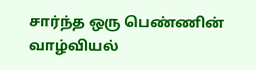சார்ந்த ஒரு பெண்ணின் வாழ்வியல்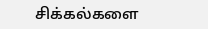சிக்கல்களை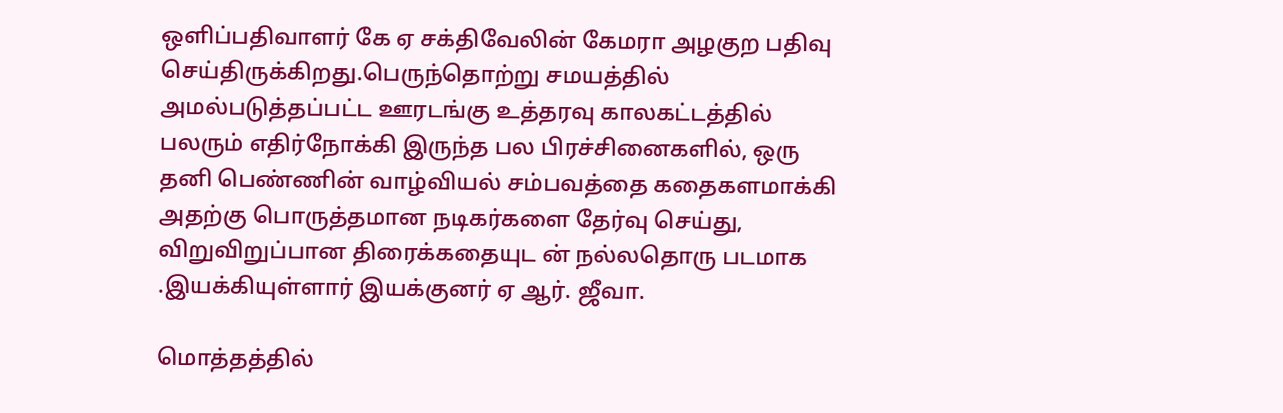ஒளிப்பதிவாளர் கே ஏ சக்திவேலின் கேமரா அழகுற பதிவு செய்திருக்கிறது.பெருந்தொற்று சமயத்தில் அமல்படுத்தப்பட்ட ஊரடங்கு உத்தரவு காலகட்டத்தில் பலரும் எதிர்நோக்கி இருந்த பல பிரச்சினைகளில், ஒரு தனி பெண்ணின் வாழ்வியல் சம்பவத்தை கதைகளமாக்கி அதற்கு பொருத்தமான நடிகர்களை தேர்வு செய்து, விறுவிறுப்பான திரைக்கதையுட ன் நல்லதொரு படமாக .இயக்கியுள்ளார் இயக்குனர் ஏ ஆர். ஜீவா.

மொத்தத்தில்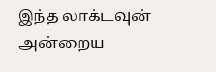இந்த லாக்டவுன் அன்றைய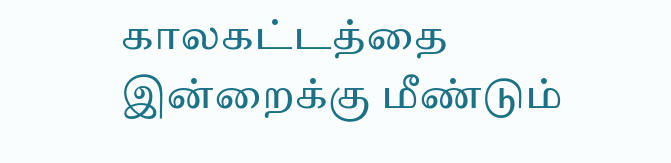காலகட்டத்தை இன்றைக்கு மீண்டும்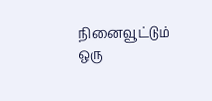நினைவூட்டும் ஒரு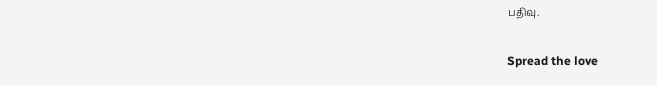பதிவு.

Spread the love